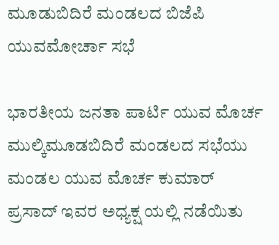ಮೂಡುಬಿದಿರೆ ಮಂಡಲದ ಬಿಜೆಪಿ ಯುವಮೋರ್ಚಾ ಸಭೆ

ಭಾರತೀಯ ಜನತಾ ಪಾರ್ಟಿ ಯುವ ಮೊರ್ಚ ಮುಲ್ಕಿಮೂಡಬಿದಿರೆ ಮಂಡಲದ ಸಭೆಯು ಮಂಡಲ‌ ಯುವ ಮೊರ್ಚ ಕುಮಾರ್ ಪ್ರಸಾದ್‌ ಇವರ ಅಧ್ಯಕ್ಷ ಯಲ್ಲಿ ನಡೆಯಿತು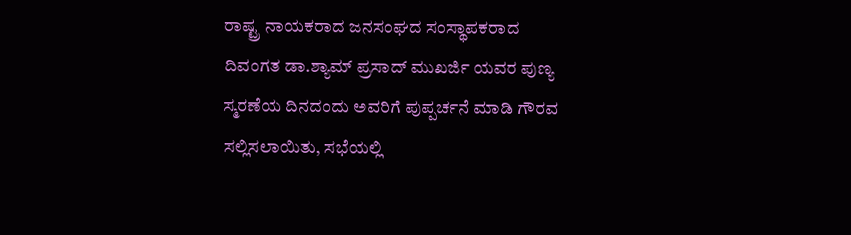ರಾಷ್ಟ್ರ ನಾಯಕರಾದ ಜನಸಂಘದ ಸಂಸ್ಥಾಪಕರಾದ ದಿವಂಗತ ಡಾ.ಶ್ಯಾಮ್ ಪ್ರಸಾದ್ ಮುಖರ್ಜಿ ಯವರ ಪುಣ್ಯ ಸ್ಮರಣೆಯ ದಿನದಂದು ಅವರಿಗೆ ಪುಪ್ಪರ್ಚನೆ ಮಾಡಿ ಗೌರವ ಸಲ್ಲಿಸಲಾಯಿತು, ಸಭೆಯಲ್ಲಿ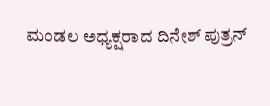ಮಂಡಲ ಅಧ್ಯಕ್ಷರಾದ ದಿನೇಶ್ ಪುತ್ರನ್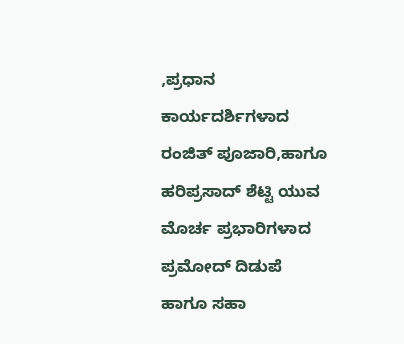,ಪ್ರಧಾನ ಕಾರ್ಯದರ್ಶಿಗಳಾದ ರಂಜಿತ್ ಪೂಜಾರಿ,ಹಾಗೂ ಹರಿಪ್ರಸಾದ್ ಶೆಟ್ಟಿ ಯುವ ಮೊರ್ಚ ಪ್ರಭಾರಿಗಳಾದ ಪ್ರಮೋದ್ ದಿಡುಪೆ ಹಾಗೂ ಸಹಾ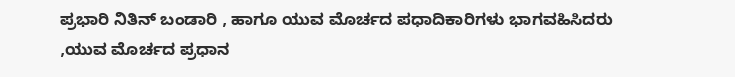ಪ್ರಭಾರಿ ನಿತಿನ್ ಬಂಡಾರಿ , ಹಾಗೂ ಯುವ ಮೊರ್ಚದ ಪಧಾದಿಕಾರಿಗಳು ಭಾಗವಹಿಸಿದರು ,ಯುವ ಮೊರ್ಚದ ಪ್ರಧಾನ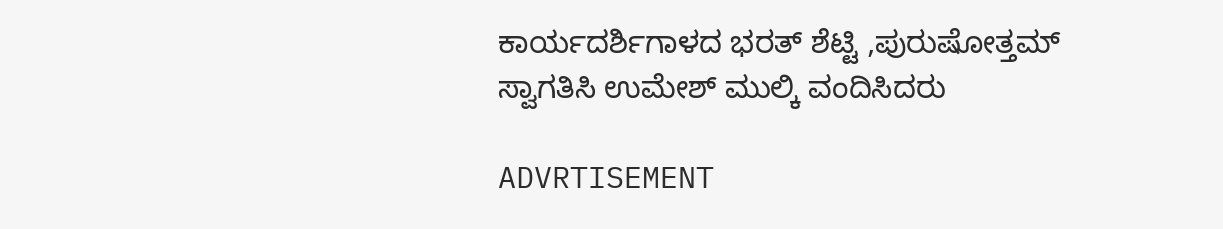ಕಾರ್ಯದರ್ಶಿಗಾಳದ ಭರತ್ ಶೆಟ್ಟಿ ,ಪುರುಷೋತ್ತಮ್ ಸ್ವಾಗತಿಸಿ ಉಮೇಶ್ ಮುಲ್ಕಿ ವಂದಿಸಿದರು

ADVRTISEMENT